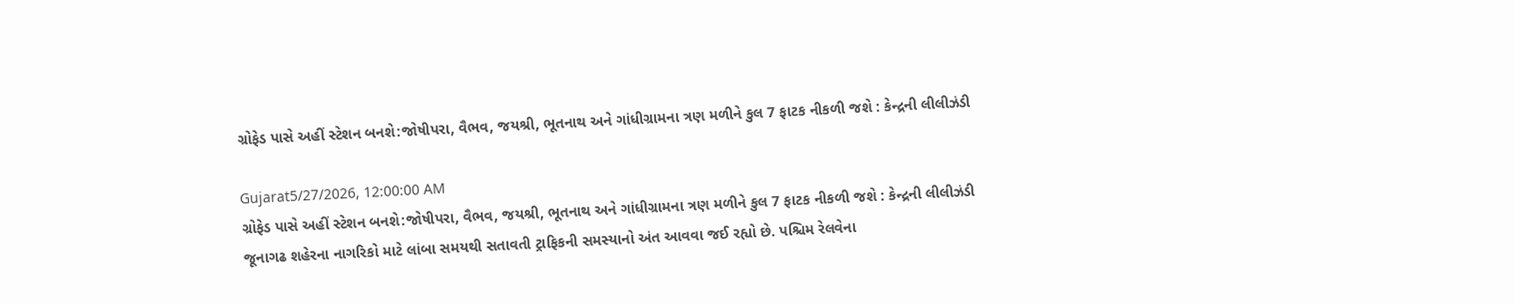ગ્રોફેડ પાસે અહીં સ્ટેશન બનશે:જોષીપરા, વૈભવ, જયશ્રી, ભૂતનાથ અને ગાંધીગ્રામના ત્રણ મળીને કુલ 7 ફાટક નીકળી જશે : કેન્દ્રની લીલીઝંડી

Gujarat5/27/2026, 12:00:00 AM
ગ્રોફેડ પાસે અહીં સ્ટેશન બનશે:જોષીપરા, વૈભવ, જયશ્રી, ભૂતનાથ અને ગાંધીગ્રામના ત્રણ મળીને કુલ 7 ફાટક નીકળી જશે : કેન્દ્રની લીલીઝંડી
જૂનાગઢ શહેરના નાગરિકો માટે લાંબા સમયથી સતાવતી ટ્રાફિકની સમસ્યાનો અંત આવવા જઈ રહ્યો છે. પશ્ચિમ રેલવેના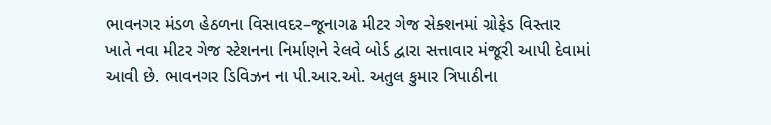ભાવનગર મંડળ હેઠળના વિસાવદર–જૂનાગઢ મીટર ગેજ સેક્શનમાં ગ્રોફેડ વિસ્તાર ખાતે નવા મીટર ગેજ સ્ટેશનના નિર્માણને રેલવે બોર્ડ દ્વારા સત્તાવાર મંજૂરી આપી દેવામાં આવી છે. ભાવનગર ડિવિઝન ના પી.આર.ઓ. અતુલ કુમાર ત્રિપાઠીના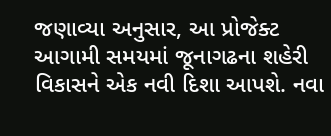જણાવ્યા અનુસાર, આ પ્રોજેક્ટ આગામી સમયમાં જૂનાગઢના શહેરી વિકાસને એક નવી દિશા આપશે. નવા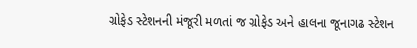ગ્રોફેડ સ્ટેશનની મંજૂરી મળતાં જ ગ્રોફેડ અને હાલના જૂનાગઢ સ્ટેશન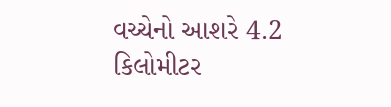વચ્ચેનો આશરે 4.2 કિલોમીટર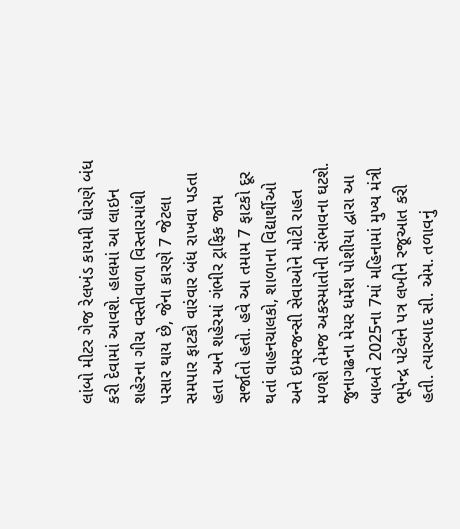લાંબો મીટર ગેજ રેલખંડ કાયમી ધોરણે બંધ કરી દેવામાં આવશે. હાલમાં આ લાઇન શહેરના ગીચ વસ્તીવાળા વિસ્તારમાંથી પસાર થાય છે, જેના કારણે 7 જેટલા સમપાર ફાટકો વારંવાર બંધ રાખવા પડતા હતા અને શહેરમાં ગંભીર ટ્રાફિક જામ સર્જાતો હતો. હવે આ તમામ 7 ફાટકો દૂર થતાં વાહનચાલકો, શાળાના વિદ્યાર્થીઓ અને ઇમરજન્સી સેવાઓને મોટી રાહત મળશે તેમજ અકસ્માતોની સંભાવના ઘટશે. જુનાગઢના મેયર ધર્મેશ પોશીયા દ્વારા આ બાબતે 2025ના 7માં મહિનામાં મુખ્ય મંત્રી ભૂપેન્દ્ર પટેલને પત્ર લખીને રજૂઆત કરી હતી. ત્યારબાદ સી. એમ. તળાવનું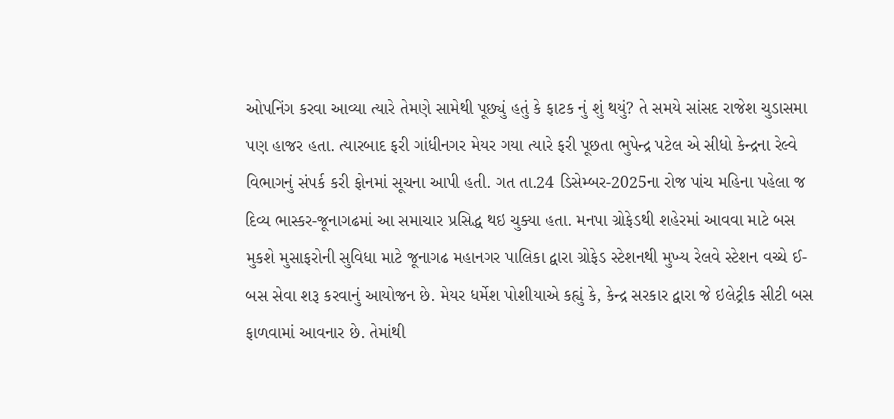ઓપનિંગ કરવા આવ્યા ત્યારે તેમણે સામેથી પૂછ્યું હતું કે ફાટક નું શું થયું? તે સમયે સાંસદ રાજેશ ચુડાસમા પણ હાજર હતા. ત્યારબાદ ફરી ગાંધીનગર મેયર ગયા ત્યારે ફરી પૂછતા ભુપેન્દ્ર પટેલ એ સીધો કેન્દ્રના રેલ્વે વિભાગનું સંપર્ક કરી ફોનમાં સૂચના આપી હતી. ગત તા.24 ડિસેમ્બર-2025ના રોજ પાંચ મહિના પહેલા જ દિવ્ય ભાસ્કર-જૂનાગઢમાં આ સમાચાર પ્રસિદ્ધ થઇ ચુક્યા હતા. મનપા ગ્રોફેડથી શહેરમાં આવવા માટે બસ મુકશે મુસાફરોની સુવિધા માટે જૂનાગઢ મહાનગર પાલિકા દ્વારા ગ્રોફેડ સ્ટેશનથી મુખ્ય રેલવે સ્ટેશન વચ્ચે ઈ-બસ સેવા શરૂ કરવાનું આયોજન છે. મેયર ધર્મેશ પોશીયાએ કહ્યું કે, કેન્દ્ર સરકાર દ્વારા જે ઇલેટ્રીક સીટી બસ ફાળવામાં આવનાર છે. તેમાંથી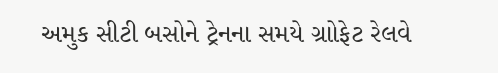અમુક સીટી બસોને ટ્રેનના સમયે ગ્રાોફેટ રેલવે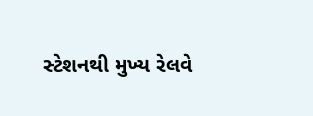સ્ટેશનથી મુખ્ય રેલવે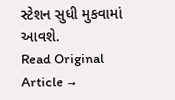સ્ટેશન સુધી મુકવામાં આવશે.
Read Original Article →